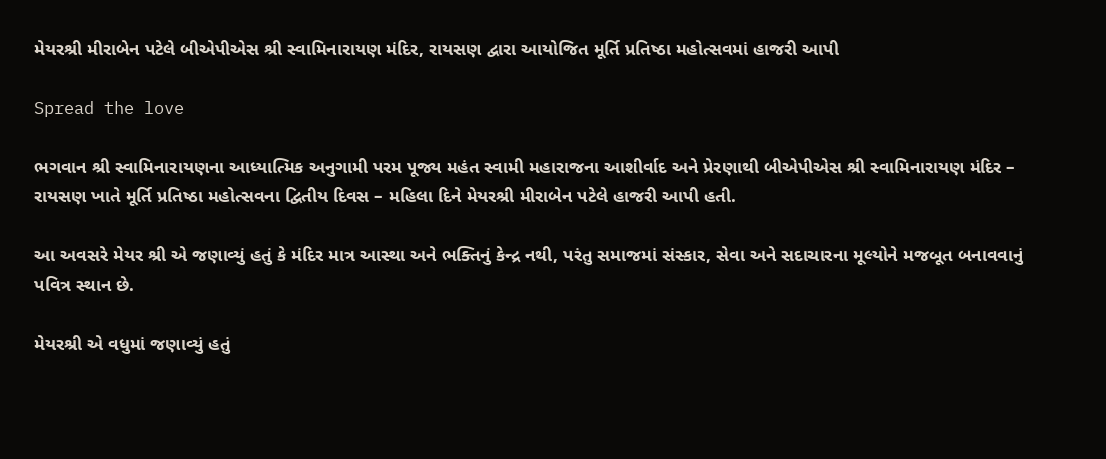મેયરશ્રી મીરાબેન પટેલે બીએપીએસ શ્રી સ્વામિનારાયણ મંદિર, રાયસણ દ્વારા આયોજિત મૂર્તિ પ્રતિષ્ઠા મહોત્સવમાં હાજરી આપી

Spread the love

ભગવાન શ્રી સ્વામિનારાયણના આધ્યાત્મિક અનુગામી પરમ પૂજ્ય મહંત સ્વામી મહારાજના આશીર્વાદ અને પ્રેરણાથી બીએપીએસ શ્રી સ્વામિનારાયણ મંદિર – રાયસણ ખાતે મૂર્તિ પ્રતિષ્ઠા મહોત્સવના દ્વિતીય દિવસ – મહિલા દિને મેયરશ્રી મીરાબેન પટેલે હાજરી આપી હતી.

આ અવસરે મેયર શ્રી એ જણાવ્યું હતું કે મંદિર માત્ર આસ્થા અને ભક્તિનું કેન્દ્ર નથી, પરંતુ સમાજમાં સંસ્કાર, સેવા અને સદાચારના મૂલ્યોને મજબૂત બનાવવાનું પવિત્ર સ્થાન છે.

મેયરશ્રી એ વધુમાં જણાવ્યું હતું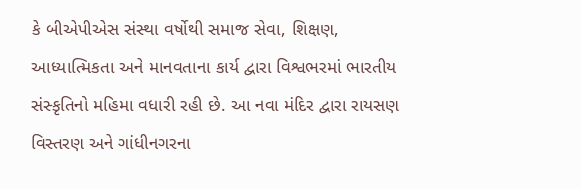કે બીએપીએસ સંસ્થા વર્ષોથી સમાજ સેવા, શિક્ષણ, આધ્યાત્મિકતા અને માનવતાના કાર્ય દ્વારા વિશ્વભરમાં ભારતીય સંસ્કૃતિનો મહિમા વધારી રહી છે. આ નવા મંદિર દ્વારા રાયસણ વિસ્તરણ અને ગાંધીનગરના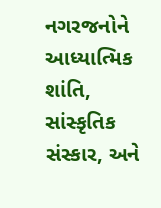નગરજનોને આધ્યાત્મિક શાંતિ, સાંસ્કૃતિક સંસ્કાર, અને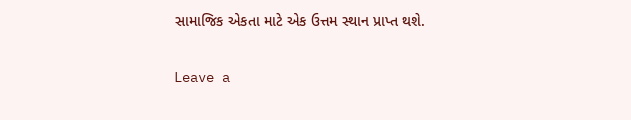સામાજિક એકતા માટે એક ઉત્તમ સ્થાન પ્રાપ્ત થશે.

Leave a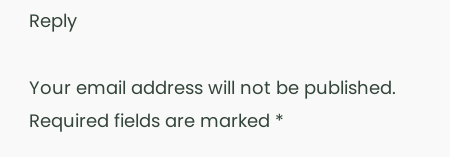Reply

Your email address will not be published. Required fields are marked *